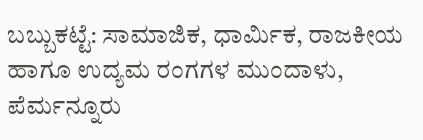ಬಬ್ಬುಕಟ್ಟೆ: ಸಾಮಾಜಿಕ, ಧಾರ್ಮಿಕ, ರಾಜಕೀಯ ಹಾಗೂ ಉದ್ಯಮ ರಂಗಗಳ ಮುಂದಾಳು, ಪೆರ್ಮನ್ನೂರು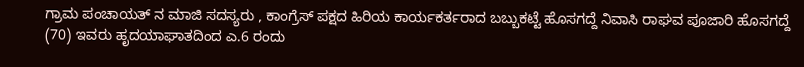ಗ್ರಾಮ ಪಂಚಾಯತ್ ನ ಮಾಜಿ ಸದಸ್ಯರು , ಕಾಂಗ್ರೆಸ್ ಪಕ್ಷದ ಹಿರಿಯ ಕಾರ್ಯಕರ್ತರಾದ ಬಬ್ಬುಕಟ್ಟೆ ಹೊಸಗದ್ದೆ ನಿವಾಸಿ ರಾಘವ ಪೂಜಾರಿ ಹೊಸಗದ್ದೆ (70) ಇವರು ಹೃದಯಾಘಾತದಿಂದ ಎ.6 ರಂದು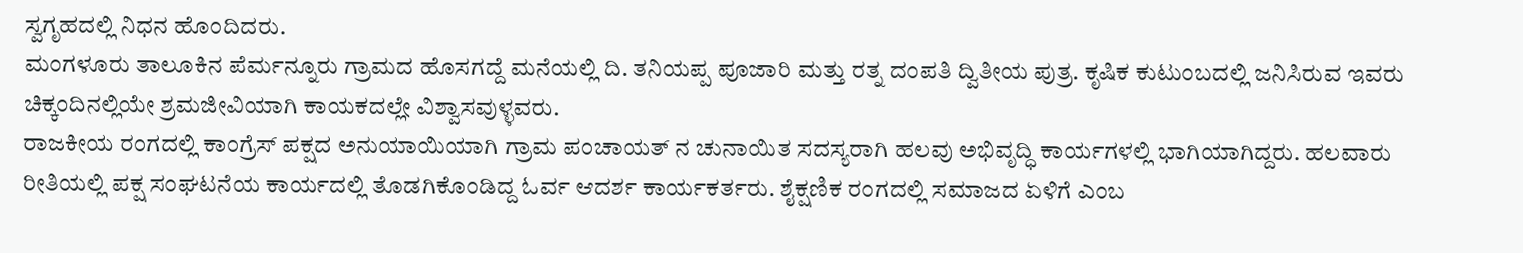ಸ್ವಗೃಹದಲ್ಲಿ ನಿಧನ ಹೊಂದಿದರು.
ಮಂಗಳೂರು ತಾಲೂಕಿನ ಪೆರ್ಮನ್ನೂರು ಗ್ರಾಮದ ಹೊಸಗದ್ದೆ ಮನೆಯಲ್ಲಿ ದಿ. ತನಿಯಪ್ಪ ಪೂಜಾರಿ ಮತ್ತು ರತ್ನ ದಂಪತಿ ದ್ವಿತೀಯ ಪುತ್ರ. ಕೃಷಿಕ ಕುಟುಂಬದಲ್ಲಿ ಜನಿಸಿರುವ ಇವರು ಚಿಕ್ಕಂದಿನಲ್ಲಿಯೇ ಶ್ರಮಜೀವಿಯಾಗಿ ಕಾಯಕದಲ್ಲೇ ವಿಶ್ವಾಸವುಳ್ಳವರು.
ರಾಜಕೀಯ ರಂಗದಲ್ಲಿ ಕಾಂಗ್ರೆಸ್ ಪಕ್ಷದ ಅನುಯಾಯಿಯಾಗಿ ಗ್ರಾಮ ಪಂಚಾಯತ್ ನ ಚುನಾಯಿತ ಸದಸ್ಯರಾಗಿ ಹಲವು ಅಭಿವೃದ್ಧಿ ಕಾರ್ಯಗಳಲ್ಲಿ ಭಾಗಿಯಾಗಿದ್ದರು. ಹಲವಾರು ರೀತಿಯಲ್ಲಿ ಪಕ್ಷ ಸಂಘಟನೆಯ ಕಾರ್ಯದಲ್ಲಿ ತೊಡಗಿಕೊಂಡಿದ್ದ ಓರ್ವ ಆದರ್ಶ ಕಾರ್ಯಕರ್ತರು. ಶೈಕ್ಷಣಿಕ ರಂಗದಲ್ಲಿ ಸಮಾಜದ ಏಳಿಗೆ ಎಂಬ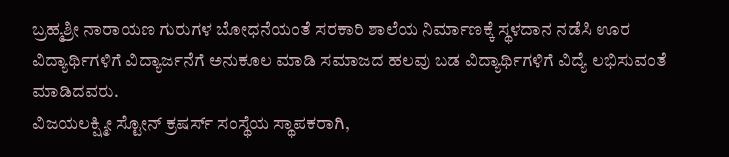ಬ್ರಹ್ಮಶ್ರೀ ನಾರಾಯಣ ಗುರುಗಳ ಬೋಧನೆಯಂತೆ ಸರಕಾರಿ ಶಾಲೆಯ ನಿರ್ಮಾಣಕ್ಕೆ ಸ್ಥಳದಾನ ನಡೆಸಿ ಊರ ವಿದ್ಯಾರ್ಥಿಗಳಿಗೆ ವಿದ್ಯಾರ್ಜನೆಗೆ ಅನುಕೂಲ ಮಾಡಿ ಸಮಾಜದ ಹಲವು ಬಡ ವಿದ್ಯಾರ್ಥಿಗಳಿಗೆ ವಿದ್ಯೆ ಲಭಿಸುವಂತೆ ಮಾಡಿದವರು.
ವಿಜಯಲಕ್ಷ್ಮೀ ಸ್ಟೋನ್ ಕ್ರಷರ್ಸ್ ಸಂಸ್ಥೆಯ ಸ್ಥಾಪಕರಾಗಿ,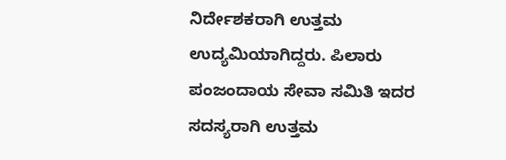ನಿರ್ದೇಶಕರಾಗಿ ಉತ್ತಮ ಉದ್ಯಮಿಯಾಗಿದ್ದರು. ಪಿಲಾರು ಪಂಜಂದಾಯ ಸೇವಾ ಸಮಿತಿ ಇದರ ಸದಸ್ಯರಾಗಿ ಉತ್ತಮ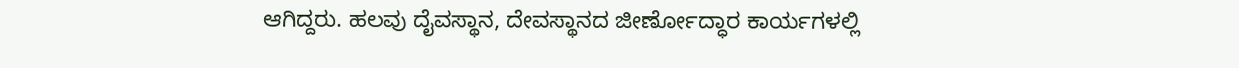ಆಗಿದ್ದರು. ಹಲವು ದೈವಸ್ಥಾನ, ದೇವಸ್ಥಾನದ ಜೀರ್ಣೋದ್ಧಾರ ಕಾರ್ಯಗಳಲ್ಲಿ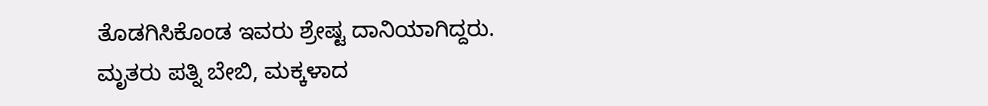ತೊಡಗಿಸಿಕೊಂಡ ಇವರು ಶ್ರೇಷ್ಟ ದಾನಿಯಾಗಿದ್ದರು.
ಮೃತರು ಪತ್ನಿ ಬೇಬಿ, ಮಕ್ಕಳಾದ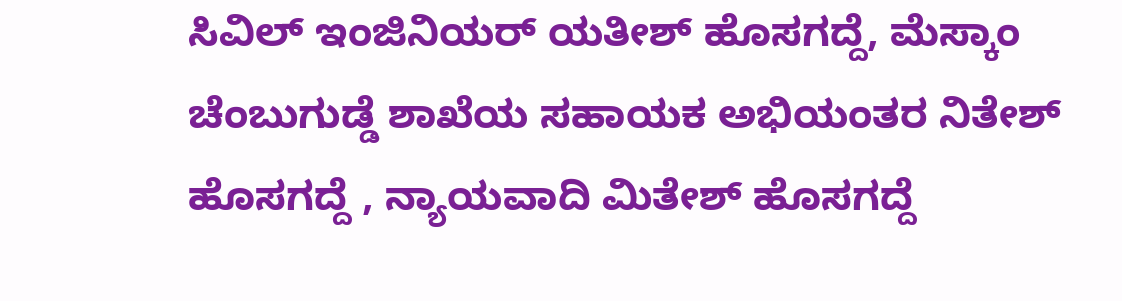ಸಿವಿಲ್ ಇಂಜಿನಿಯರ್ ಯತೀಶ್ ಹೊಸಗದ್ದೆ, ಮೆಸ್ಕಾಂ ಚೆಂಬುಗುಡ್ಡೆ ಶಾಖೆಯ ಸಹಾಯಕ ಅಭಿಯಂತರ ನಿತೇಶ್ ಹೊಸಗದ್ದೆ , ನ್ಯಾಯವಾದಿ ಮಿತೇಶ್ ಹೊಸಗದ್ದೆ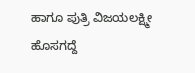ಹಾಗೂ ಪುತ್ರಿ ವಿಜಯಲಕ್ಷ್ಮೀ ಹೊಸಗದ್ದೆ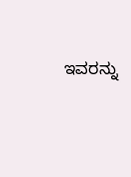ಇವರನ್ನು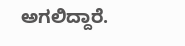ಅಗಲಿದ್ದಾರೆ.